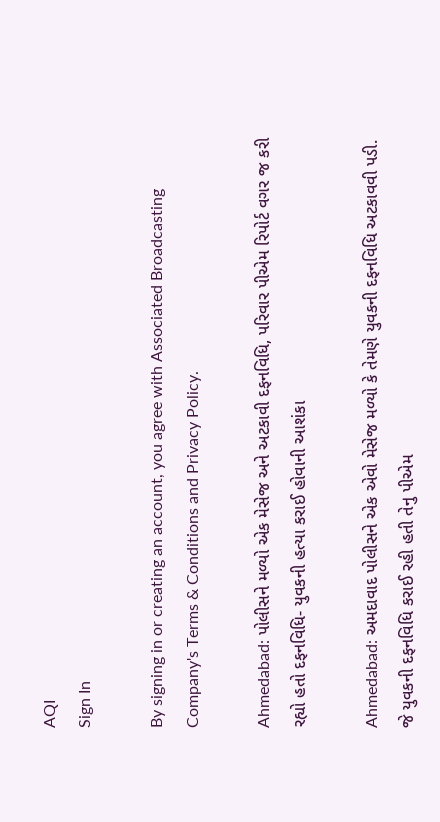AQI
Sign In

By signing in or creating an account, you agree with Associated Broadcasting Company's Terms & Conditions and Privacy Policy.

Ahmedabad: પોલીસને મળ્યો એક મેસેજ અને અટકાવી દફનવિધિ, પરિવાર પીએમ રિપોર્ટ વગર જ કરી રહ્યો હતો દફનવિધિ- યુવકની હત્યા કરાઈ હોવાની આશંકા

Ahmedabad: અમદાવાદ પોલીસને એક એવો મેસેજ મળ્યો કે તેમણે યુવકની દફનવિધિ અટકાવવી પડી.  જે યુવકની દફનવિધિ કરાઈ રહી હતી તેનુ પીએમ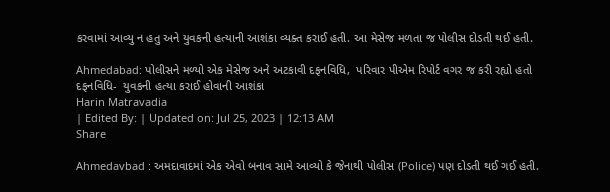કરવામાં આવ્યુ ન હતુ અને યુવકની હત્યાની આશંકા વ્યક્ત કરાઈ હતી. આ મેસેજ મળતા જ પોલીસ દોડતી થઈ હતી.

Ahmedabad: પોલીસને મળ્યો એક મેસેજ અને અટકાવી દફનવિધિ,  પરિવાર પીએમ રિપોર્ટ વગર જ કરી રહ્યો હતો દફનવિધિ-  યુવકની હત્યા કરાઈ હોવાની આશંકા
Harin Matravadia
| Edited By: | Updated on: Jul 25, 2023 | 12:13 AM
Share

Ahmedavbad : અમદાવાદમાં એક એવો બનાવ સામે આવ્યો કે જેનાથી પોલીસ (Police) પણ દોડતી થઈ ગઈ હતી.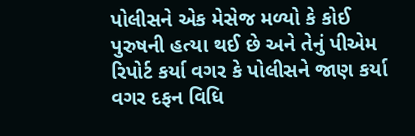પોલીસને એક મેસેજ મળ્યો કે કોઈ પુરુષની હત્યા થઈ છે અને તેનું પીએમ રિપોર્ટ કર્યા વગર કે પોલીસને જાણ કર્યા વગર દફન વિધિ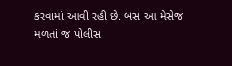કરવામાં આવી રહી છે. બસ આ મેસેજ મળતાં જ પોલીસ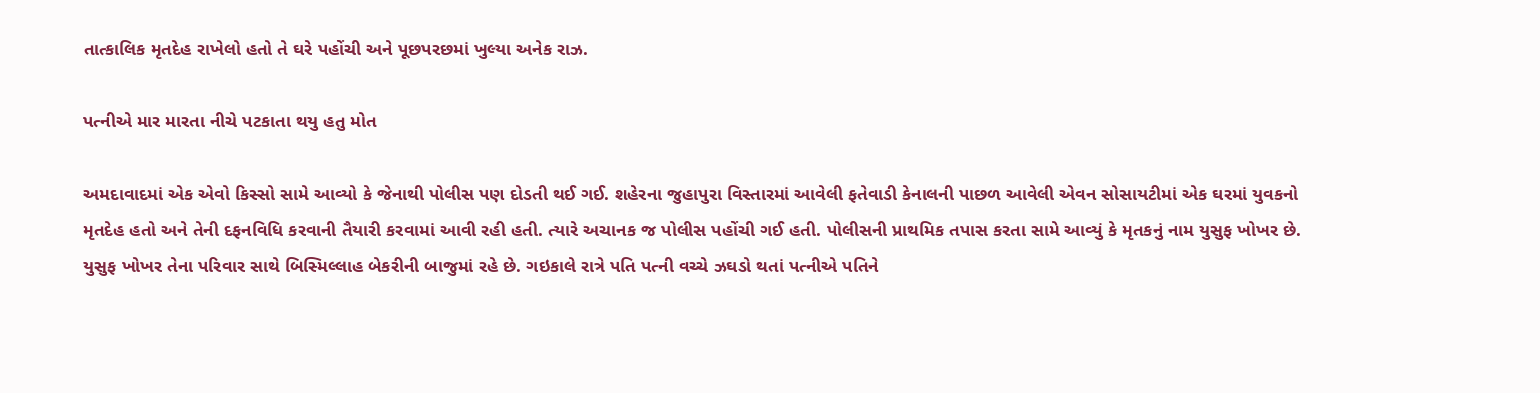તાત્કાલિક મૃતદેહ રાખેલો હતો તે ઘરે પહોંચી અને પૂછપરછમાં ખુલ્યા અનેક રાઝ.

પત્નીએ માર મારતા નીચે પટકાતા થયુ હતુ મોત

અમદાવાદમાં એક એવો કિસ્સો સામે આવ્યો કે જેનાથી પોલીસ પણ દોડતી થઈ ગઈ. શહેરના જુહાપુરા વિસ્તારમાં આવેલી ફતેવાડી કેનાલની પાછળ આવેલી એવન સોસાયટીમાં એક ઘરમાં યુવકનો મૃતદેહ હતો અને તેની દફનવિધિ કરવાની તૈયારી કરવામાં આવી રહી હતી. ત્યારે અચાનક જ પોલીસ પહોંચી ગઈ હતી. પોલીસની પ્રાથમિક તપાસ કરતા સામે આવ્યું કે મૃતકનું નામ યુસુફ ખોખર છે. યુસુફ ખોખર તેના પરિવાર સાથે બિસ્મિલ્લાહ બેકરીની બાજુમાં રહે છે. ગઇકાલે રાત્રે પતિ પત્ની વચ્ચે ઝઘડો થતાં પત્નીએ પતિને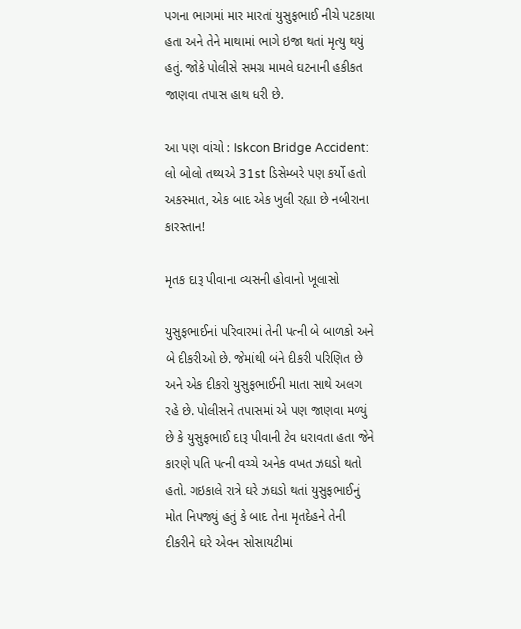પગના ભાગમાં માર મારતાં યુસુફભાઈ નીચે પટકાયા હતા અને તેને માથામાં ભાગે ઇજા થતાં મૃત્યુ થયું હતું. જોકે પોલીસે સમગ્ર મામલે ઘટનાની હકીકત જાણવા તપાસ હાથ ધરી છે.

આ પણ વાંચો : Iskcon Bridge Accident: લો બોલો તથ્યએ 31st ડિસેમ્બરે પણ કર્યો હતો અકસ્માત, એક બાદ એક ખુલી રહ્યા છે નબીરાના કારસ્તાન!

મૃતક દારૂ પીવાના વ્યસની હોવાનો ખૂલાસો

યુસુફભાઈનાં પરિવારમાં તેની પત્ની બે બાળકો અને બે દીકરીઓ છે. જેમાંથી બંને દીકરી પરિણિત છે અને એક દીકરો યુસુફભાઈની માતા સાથે અલગ રહે છે. પોલીસને તપાસમાં એ પણ જાણવા મળ્યું છે કે યુસુફભાઈ દારૂ પીવાની ટેવ ધરાવતા હતા જેને કારણે પતિ પત્ની વચ્ચે અનેક વખત ઝઘડો થતો હતો. ગઇકાલે રાત્રે ઘરે ઝઘડો થતાં યુસુફભાઈનું મોત નિપજ્યું હતું કે બાદ તેના મૃતદેહને તેની દીકરીને ઘરે એવન સોસાયટીમાં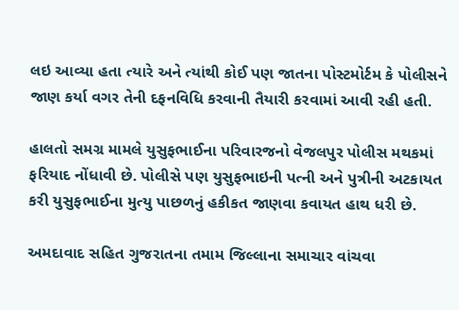લઇ આવ્યા હતા ત્યારે અને ત્યાંથી કોઈ પણ જાતના પોસ્ટમોર્ટમ કે પોલીસને જાણ કર્યા વગર તેની દફનવિધિ કરવાની તૈયારી કરવામાં આવી રહી હતી.

હાલતો સમગ્ર મામલે યુસુફભાઈના પરિવારજનો વેજલપુર પોલીસ મથકમાં ફરિયાદ નોંધાવી છે. પોલીસે પણ યુસુફભાઇની પત્ની અને પુત્રીની અટકાયત કરી યુસુફભાઈના મુત્યુ પાછળનું હકીકત જાણવા કવાયત હાથ ધરી છે.

અમદાવાદ સહિત ગુજરાતના તમામ જિલ્લાના સમાચાર વાંચવા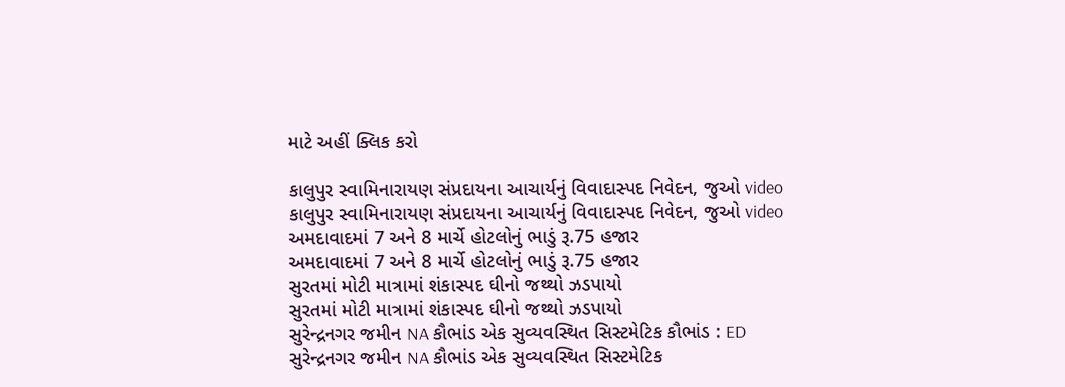માટે અહીં ક્લિક કરો

કાલુપુર સ્વામિનારાયણ સંપ્રદાયના આચાર્યનું વિવાદાસ્પદ નિવેદન, જુઓ video
કાલુપુર સ્વામિનારાયણ સંપ્રદાયના આચાર્યનું વિવાદાસ્પદ નિવેદન, જુઓ video
અમદાવાદમાં 7 અને 8 માર્ચે હોટલોનું ભાડું રૂ.75 હજાર
અમદાવાદમાં 7 અને 8 માર્ચે હોટલોનું ભાડું રૂ.75 હજાર
સુરતમાં મોટી માત્રામાં શંકાસ્પદ ઘીનો જથ્થો ઝડપાયો
સુરતમાં મોટી માત્રામાં શંકાસ્પદ ઘીનો જથ્થો ઝડપાયો
સુરેન્દ્રનગર જમીન NA કૌભાંડ એક સુવ્યવસ્થિત સિસ્ટમેટિક કૌભાંડ : ED
સુરેન્દ્રનગર જમીન NA કૌભાંડ એક સુવ્યવસ્થિત સિસ્ટમેટિક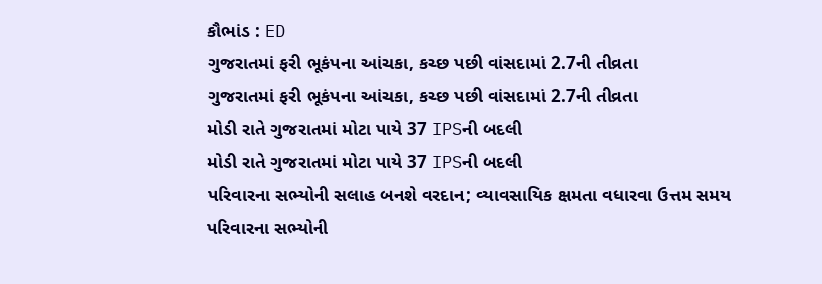કૌભાંડ : ED
ગુજરાતમાં ફરી ભૂકંપના આંચકા, કચ્છ પછી વાંસદામાં 2.7ની તીવ્રતા
ગુજરાતમાં ફરી ભૂકંપના આંચકા, કચ્છ પછી વાંસદામાં 2.7ની તીવ્રતા
મોડી રાતે ગુજરાતમાં મોટા પાયે 37 IPSની બદલી
મોડી રાતે ગુજરાતમાં મોટા પાયે 37 IPSની બદલી
પરિવારના સભ્યોની સલાહ બનશે વરદાન; વ્યાવસાયિક ક્ષમતા વધારવા ઉત્તમ સમય
પરિવારના સભ્યોની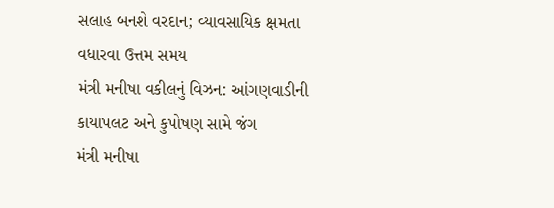સલાહ બનશે વરદાન; વ્યાવસાયિક ક્ષમતા વધારવા ઉત્તમ સમય
મંત્રી મનીષા વકીલનું વિઝન: આંગણવાડીની કાયાપલટ અને કુપોષણ સામે જંગ
મંત્રી મનીષા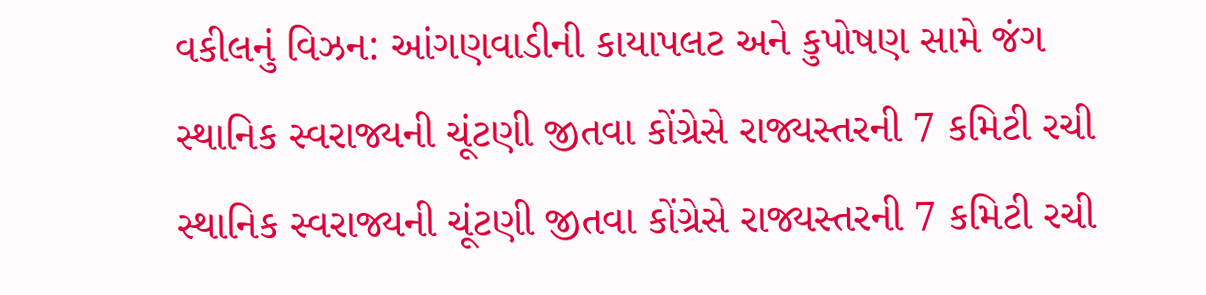વકીલનું વિઝન: આંગણવાડીની કાયાપલટ અને કુપોષણ સામે જંગ
સ્થાનિક સ્વરાજ્યની ચૂંટણી જીતવા કોંગ્રેસે રાજ્યસ્તરની 7 કમિટી રચી
સ્થાનિક સ્વરાજ્યની ચૂંટણી જીતવા કોંગ્રેસે રાજ્યસ્તરની 7 કમિટી રચી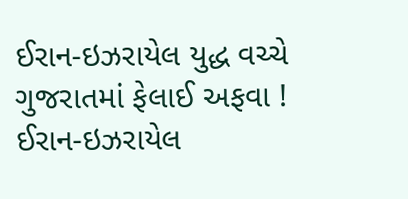ઈરાન-ઇઝરાયેલ યુદ્ધ વચ્ચે ગુજરાતમાં ફેલાઈ અફવા !
ઈરાન-ઇઝરાયેલ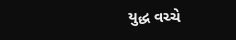યુદ્ધ વચ્ચે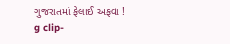ગુજરાતમાં ફેલાઈ અફવા !
g clip-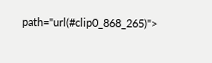path="url(#clip0_868_265)">